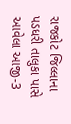રાજકોટ જિલ્લાના પડધરી તાલુકા પાસે આવેલા આજી-3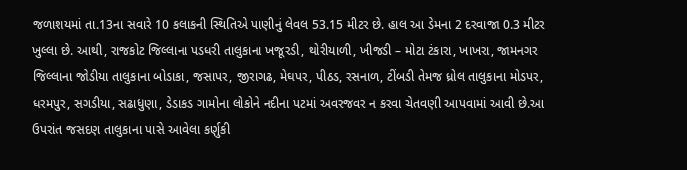જળાશયમાં તા.13ના સવારે 10 કલાકની સ્થિતિએ પાણીનું લેવલ 53.15 મીટર છે. હાલ આ ડેમના 2 દરવાજા 0.3 મીટર ખુલ્લા છે. આથી, રાજકોટ જિલ્લાના પડધરી તાલુકાના ખજૂરડી, થોરીયાળી, ખીજડી – મોટા ટંકારા, ખાખરા, જામનગર જિલ્લાના જોડીયા તાલુકાના બોડાકા, જસાપર, જીરાગઢ, મેઘપર, પીઠડ, રસનાળ, ટીંબડી તેમજ ધ્રોલ તાલુકાના મોડપર, ધરમપુર, સગડીયા, સઢાધુણા, ડેડાકડ ગામોના લોકોને નદીના પટમાં અવરજવર ન કરવા ચેતવણી આપવામાં આવી છે.આ ઉપરાંત જસદણ તાલુકાના પાસે આવેલા કર્ણુકી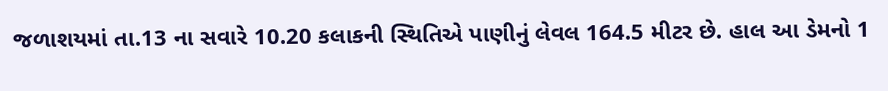જળાશયમાં તા.13 ના સવારે 10.20 કલાકની સ્થિતિએ પાણીનું લેવલ 164.5 મીટર છે. હાલ આ ડેમનો 1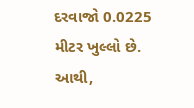દરવાજો 0.0225 મીટર ખુલ્લો છે. આથી,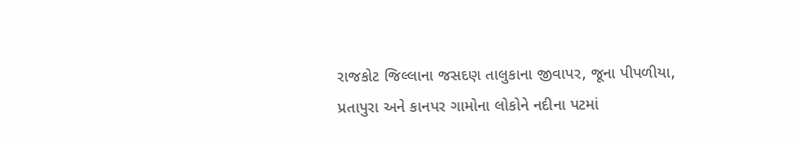રાજકોટ જિલ્લાના જસદણ તાલુકાના જીવાપર, જૂના પીપળીયા, પ્રતાપુરા અને કાનપર ગામોના લોકોને નદીના પટમાં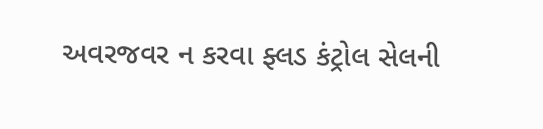અવરજવર ન કરવા ફ્લડ કંટ્રોલ સેલની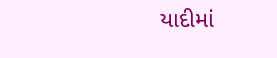યાદીમાં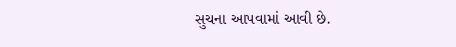સુચના આપવામાં આવી છે.